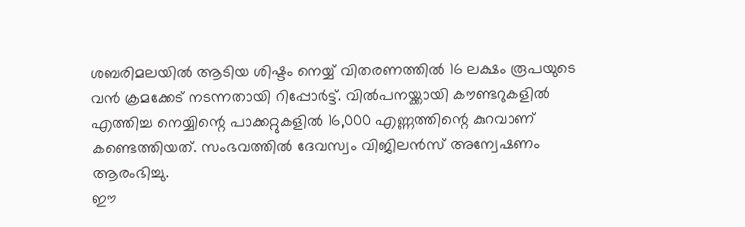ശബരിമലയിൽ ആടിയ ശിഷ്ടം നെയ്യ് വിതരണത്തിൽ 16 ലക്ഷം രൂപയുടെ വൻ ക്രമക്കേട് നടന്നതായി റിപ്പോർട്ട്. വിൽപനയ്ക്കായി കൗണ്ടറുകളിൽ എത്തിച്ച നെയ്യിന്റെ പാക്കറ്റുകളിൽ 16,000 എണ്ണത്തിന്റെ കുറവാണ് കണ്ടെത്തിയത്. സംഭവത്തിൽ ദേവസ്വം വിജിലൻസ് അന്വേഷണം ആരംഭിച്ചു.
ഈ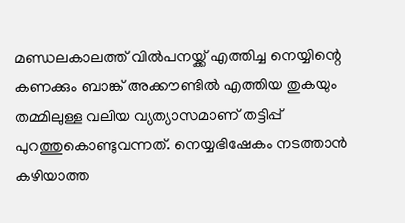മണ്ഡലകാലത്ത് വിൽപനയ്ക്ക് എത്തിച്ച നെയ്യിന്റെ കണക്കും ബാങ്ക് അക്കൗണ്ടിൽ എത്തിയ തുകയും തമ്മിലുള്ള വലിയ വ്യത്യാസമാണ് തട്ടിപ്പ് പുറത്തുകൊണ്ടുവന്നത്. നെയ്യഭിഷേകം നടത്താൻ കഴിയാത്ത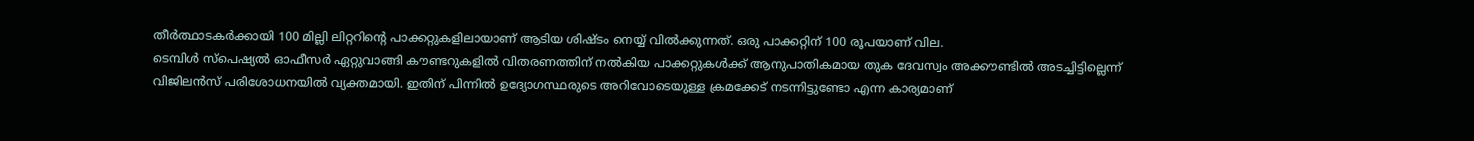തീർത്ഥാടകർക്കായി 100 മില്ലി ലിറ്ററിന്റെ പാക്കറ്റുകളിലായാണ് ആടിയ ശിഷ്ടം നെയ്യ് വിൽക്കുന്നത്. ഒരു പാക്കറ്റിന് 100 രൂപയാണ് വില.
ടെമ്പിൾ സ്പെഷ്യൽ ഓഫീസർ ഏറ്റുവാങ്ങി കൗണ്ടറുകളിൽ വിതരണത്തിന് നൽകിയ പാക്കറ്റുകൾക്ക് ആനുപാതികമായ തുക ദേവസ്വം അക്കൗണ്ടിൽ അടച്ചിട്ടില്ലെന്ന് വിജിലൻസ് പരിശോധനയിൽ വ്യക്തമായി. ഇതിന് പിന്നിൽ ഉദ്യോഗസ്ഥരുടെ അറിവോടെയുള്ള ക്രമക്കേട് നടന്നിട്ടുണ്ടോ എന്ന കാര്യമാണ്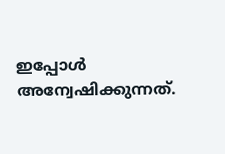ഇപ്പോൾ അന്വേഷിക്കുന്നത്.